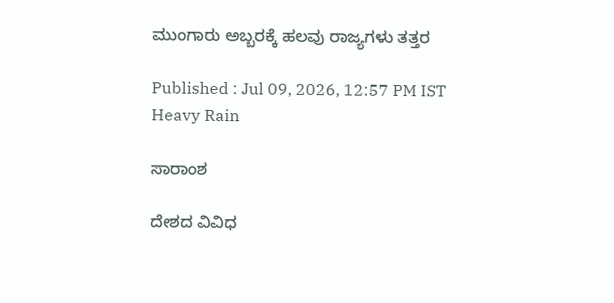ಮುಂಗಾರು ಅಬ್ಬರಕ್ಕೆ ಹಲವು ರಾಜ್ಯಗಳು ತತ್ತರ

Published : Jul 09, 2026, 12:57 PM IST
Heavy Rain

ಸಾರಾಂಶ

ದೇಶದ ವಿವಿಧ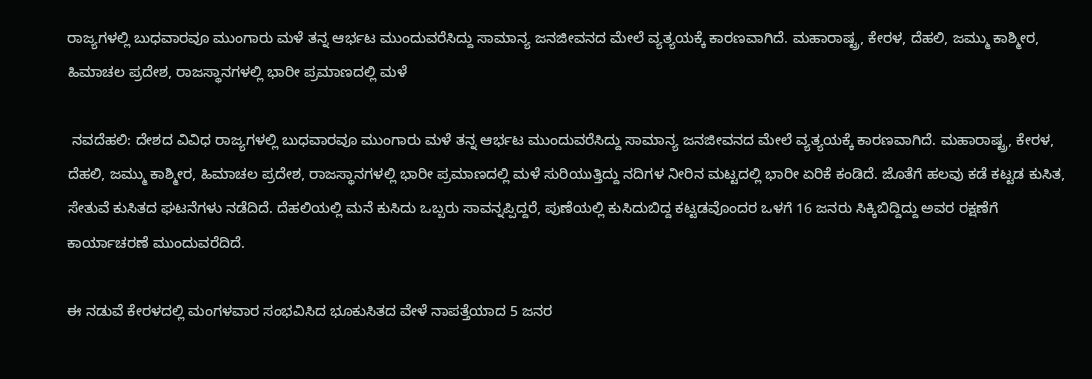ರಾಜ್ಯಗಳಲ್ಲಿ ಬುಧವಾರವೂ ಮುಂಗಾರು ಮಳೆ ತನ್ನ ಆರ್ಭಟ ಮುಂದುವರೆಸಿದ್ದು ಸಾಮಾನ್ಯ ಜನಜೀವನದ ಮೇಲೆ ವ್ಯತ್ಯಯಕ್ಕೆ ಕಾರಣವಾಗಿದೆ. ಮಹಾರಾಷ್ಟ್ರ, ಕೇರಳ, ದೆಹಲಿ, ಜಮ್ಮು ಕಾಶ್ಮೀರ, ಹಿಮಾಚಲ ಪ್ರದೇಶ, ರಾಜಸ್ಥಾನಗಳಲ್ಲಿ ಭಾರೀ ಪ್ರಮಾಣದಲ್ಲಿ ಮಳೆ

 ನವದೆಹಲಿ: ದೇಶದ ವಿವಿಧ ರಾಜ್ಯಗಳಲ್ಲಿ ಬುಧವಾರವೂ ಮುಂಗಾರು ಮಳೆ ತನ್ನ ಆರ್ಭಟ ಮುಂದುವರೆಸಿದ್ದು ಸಾಮಾನ್ಯ ಜನಜೀವನದ ಮೇಲೆ ವ್ಯತ್ಯಯಕ್ಕೆ ಕಾರಣವಾಗಿದೆ. ಮಹಾರಾಷ್ಟ್ರ, ಕೇರಳ, ದೆಹಲಿ, ಜಮ್ಮು ಕಾಶ್ಮೀರ, ಹಿಮಾಚಲ ಪ್ರದೇಶ, ರಾಜಸ್ಥಾನಗಳಲ್ಲಿ ಭಾರೀ ಪ್ರಮಾಣದಲ್ಲಿ ಮಳೆ ಸುರಿಯುತ್ತಿದ್ದು ನದಿಗಳ ನೀರಿನ ಮಟ್ಟದಲ್ಲಿ ಭಾರೀ ಏರಿಕೆ ಕಂಡಿದೆ. ಜೊತೆಗೆ ಹಲವು ಕಡೆ ಕಟ್ಟಡ ಕುಸಿತ, ಸೇತುವೆ ಕುಸಿತದ ಘಟನೆಗಳು ನಡೆದಿದೆ. ದೆಹಲಿಯಲ್ಲಿ ಮನೆ ಕುಸಿದು ಒಬ್ಬರು ಸಾವನ್ನಪ್ಪಿದ್ದರೆ, ಪುಣೆಯಲ್ಲಿ ಕುಸಿದುಬಿದ್ದ ಕಟ್ಟಡವೊಂದರ ಒಳಗೆ 16 ಜನರು ಸಿಕ್ಕಿಬಿದ್ದಿದ್ದು ಅವರ ರಕ್ಷಣೆಗೆ ಕಾರ್ಯಾಚರಣೆ ಮುಂದುವರೆದಿದೆ.

ಈ ನಡುವೆ ಕೇರಳದಲ್ಲಿ ಮಂಗಳವಾರ ಸಂಭವಿಸಿದ ಭೂಕುಸಿತದ ವೇಳೆ ನಾಪತ್ತೆಯಾದ 5 ಜನರ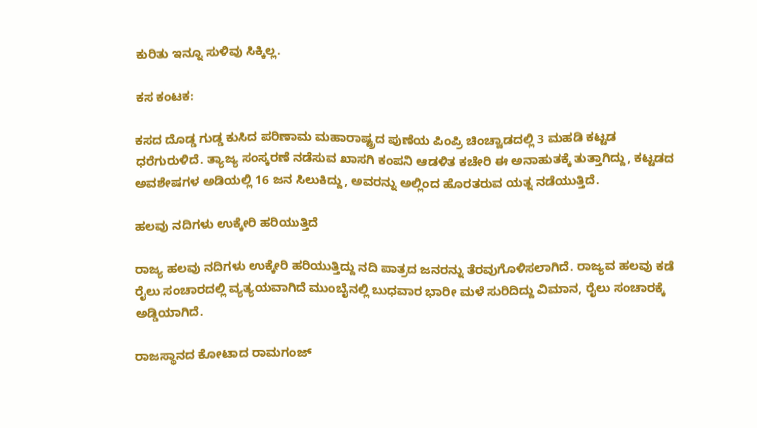ಕುರಿತು ಇನ್ನೂ ಸುಳಿವು ಸಿಕ್ಕಿಲ್ಲ.

ಕಸ ಕಂಟಕ:

ಕಸದ ದೊಡ್ಡ ಗುಡ್ಡ ಕುಸಿದ ಪರಿಣಾಮ ಮಹಾರಾಷ್ಟ್ರದ ಪುಣೆಯ ಪಿಂಪ್ರಿ ಚಿಂಚ್ವಾಡದಲ್ಲಿ 3 ಮಹಡಿ ಕಟ್ಟಡ ಧರೆಗುರುಳಿದೆ. ತ್ಯಾಜ್ಯ ಸಂಸ್ಕರಣೆ ನಡೆಸುವ ಖಾಸಗಿ ಕಂಪನಿ ಆಡಳಿತ ಕಚೇರಿ ಈ ಅನಾಹುತಕ್ಕೆ ತುತ್ತಾಗಿದ್ದು, ಕಟ್ಟಡದ ಅವಶೇಷಗಳ ಅಡಿಯಲ್ಲಿ 16 ಜನ ಸಿಲುಕಿದ್ದು, ಅವರನ್ನು ಅಲ್ಲಿಂದ ಹೊರತರುವ ಯತ್ನ ನಡೆಯುತ್ತಿದೆ.

ಹಲವು ನದಿಗಳು ಉಕ್ಕೇರಿ ಹರಿಯುತ್ತಿದೆ

ರಾಜ್ಯ ಹಲವು ನದಿಗಳು ಉಕ್ಕೇರಿ ಹರಿಯುತ್ತಿದ್ದು ನದಿ ಪಾತ್ರದ ಜನರನ್ನು ತೆರವುಗೊಳಿಸಲಾಗಿದೆ. ರಾಜ್ಯವ ಹಲವು ಕಡೆ ರೈಲು ಸಂಚಾರದಲ್ಲಿ ವ್ಯತ್ಯಯವಾಗಿದೆ ಮುಂಬೈನಲ್ಲಿ ಬುಧವಾರ ಭಾರೀ ಮಳೆ ಸುರಿದಿದ್ದು ವಿಮಾನ, ರೈಲು ಸಂಚಾರಕ್ಕೆ ಅಡ್ಡಿಯಾಗಿದೆ.

ರಾಜಸ್ಥಾನದ ಕೋಟಾದ ರಾಮಗಂಜ್‌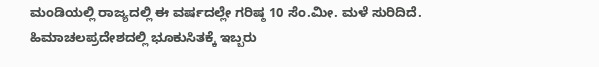ಮಂಡಿಯಲ್ಲಿ ರಾಜ್ಯದಲ್ಲಿ ಈ ವರ್ಷದಲ್ಲೇ ಗರಿಷ್ಠ 10 ಸೆಂ.ಮೀ. ಮಳೆ ಸುರಿದಿದೆ. ಹಿಮಾಚಲಪ್ರದೇಶದಲ್ಲಿ ಭೂಕುಸಿತಕ್ಕೆ ಇಬ್ಬರು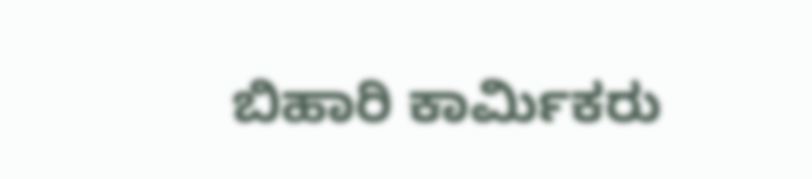ಬಿಹಾರಿ ಕಾರ್ಮಿಕರು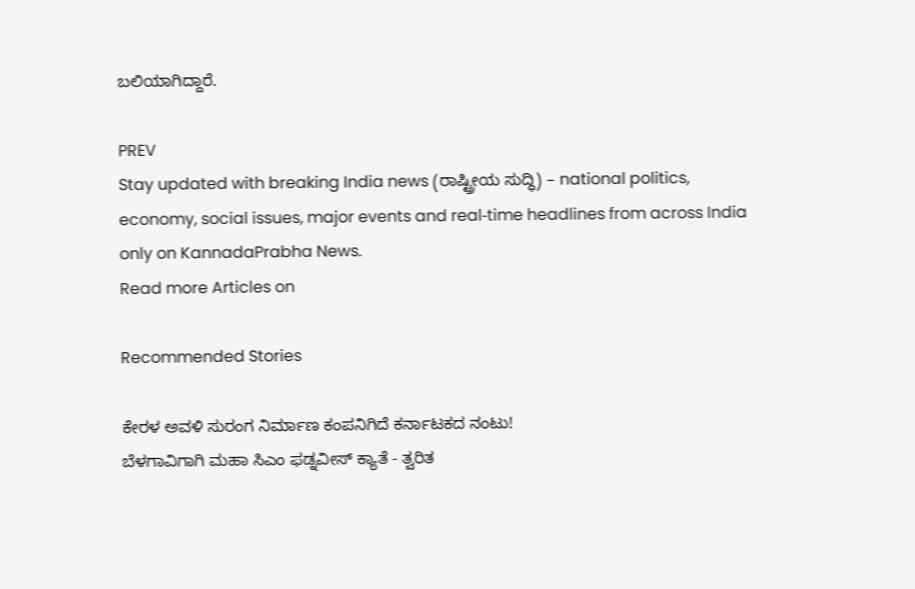ಬಲಿಯಾಗಿದ್ದಾರೆ.

PREV
Stay updated with breaking India news (ರಾಷ್ಟ್ರೀಯ ಸುದ್ಧಿ) – national politics, economy, social issues, major events and real‑time headlines from across India only on KannadaPrabha News.
Read more Articles on

Recommended Stories

ಕೇರಳ ಅವಳಿ ಸುರಂಗ ನಿರ್ಮಾಣ ಕಂಪನಿಗಿದೆ ಕರ್ನಾಟಕದ ನಂಟು!
ಬೆಳಗಾವಿಗಾಗಿ ಮಹಾ ಸಿಎಂ ಫಡ್ನವೀಸ್‌ ಕ್ಯಾತೆ - ತ್ವರಿತ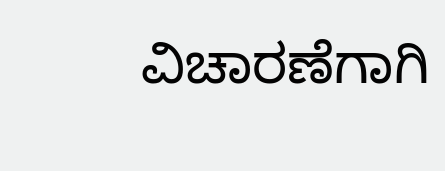ವಿಚಾರಣೆಗಾಗಿ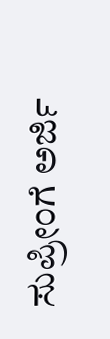ಸುಪ್ರೀಂಗೆ ಅರ್ಜಿ